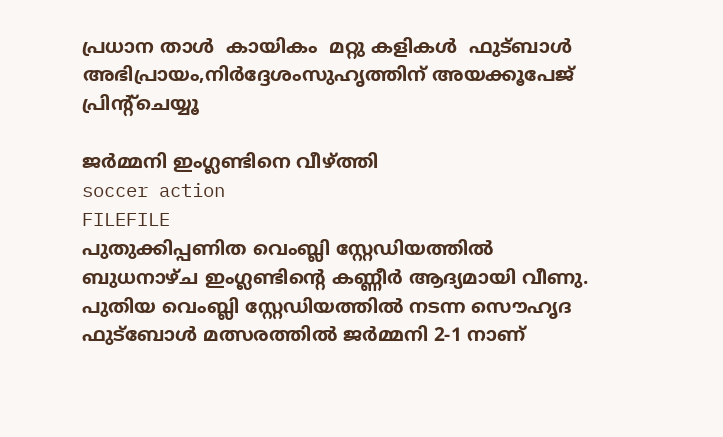പ്രധാന താള്‍  കായികം  മറ്റു കളികള്‍  ഫുട്ബാള്‍
അഭിപ്രായം,നിര്‍ദ്ദേശംസുഹൃത്തിന് അയക്കൂപേജ് പ്രിന്‍റ്ചെയ്യൂ

ജര്‍മ്മനി ഇംഗ്ലണ്ടിനെ വീഴ്ത്തി
soccer action
FILEFILE
പുതുക്കിപ്പണിത വെംബ്ലി സ്റ്റേഡിയത്തില്‍ ബുധനാഴ്ച ഇംഗ്ലണ്ടിന്‍റെ കണ്ണീര്‍ ആദ്യമായി വീണു. പുതിയ വെംബ്ലി സ്റ്റേഡിയത്തില്‍ നടന്ന സൌഹൃദ ഫുട്ബോള്‍ മത്സരത്തില്‍ ജര്‍മ്മനി 2-1 നാണ്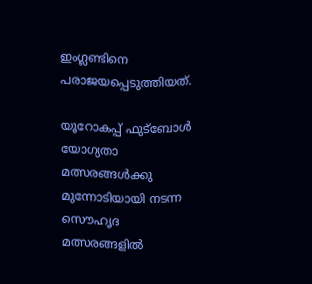ഇംഗ്ലണ്ടിനെ പരാജയപ്പെടുത്തിയത്.

യൂറോകപ്പ് ഫുട്ബോള്‍ യോഗ്യതാ മത്സരങ്ങള്‍ക്കു മുന്നോടിയായി നടന്ന സൌഹൃദ മത്സരങ്ങളില്‍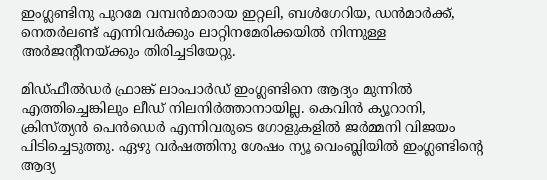ഇംഗ്ലണ്ടിനു പുറമേ വമ്പന്‍‌മാരായ ഇറ്റലി, ബള്‍ഗേറിയ, ഡന്‍‌മാര്‍ക്ക്, നെതര്‍ലണ്ട് എന്നിവര്‍ക്കും ലാറ്റിനമേരിക്കയില്‍ നിന്നുള്ള അര്‍ജന്‍റീനയ്‌ക്കും തിരിച്ചടിയേറ്റു.

മിഡ്ഫീല്‍ഡര്‍ ഫ്രാങ്ക് ലാം‌പാര്‍ഡ് ഇംഗ്ലണ്ടിനെ ആദ്യം മുന്നില്‍ എത്തിച്ചെങ്കിലും ലീഡ് നിലനിര്‍ത്താനായില്ല. കെവിന്‍ ക്യൂറാനി, ക്രിസ്ത്യന്‍ പെന്‍ഡെര്‍ എന്നിവരുടെ ഗോളുകളില്‍ ജര്‍മ്മനി വിജയം പിടിച്ചെടുത്തു. ഏഴു വര്‍ഷത്തിനു ശേഷം ന്യൂ വെംബ്ലിയില്‍ ഇംഗ്ലണ്ടിന്‍റെ ആദ്യ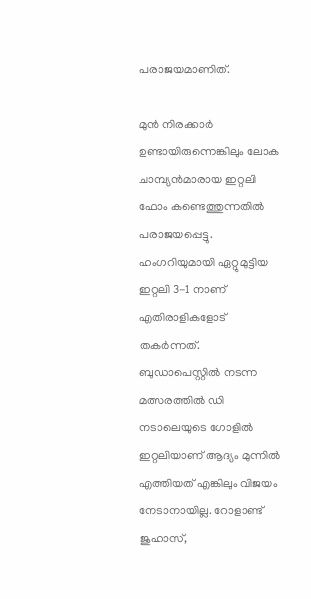പരാജയമാണിത്.

മുന്‍ നിരക്കാര്‍ ഉണ്ടായിരുന്നെങ്കിലും ലോക ചാമ്പ്യന്‍‌മാരായ ഇറ്റലി ഫോം കണ്ടെത്തുന്നതില്‍ പരാജയപ്പെട്ടു. ഹംഗറിയുമായി ഏറ്റുമുട്ടിയ ഇറ്റലി 3-1 നാണ് എതിരാളികളോട് തകര്‍ന്നത്. ബുഡാപെസ്റ്റില്‍ നടന്ന മത്സരത്തില്‍ ഡി നടാലെയുടെ ഗോളില്‍ ഇറ്റലിയാണ് ആദ്യം മുന്നില്‍ എത്തിയത് എങ്കിലും വിജയം നേടാനായില്ല. റോളാണ്ട് ജുഹാസ്,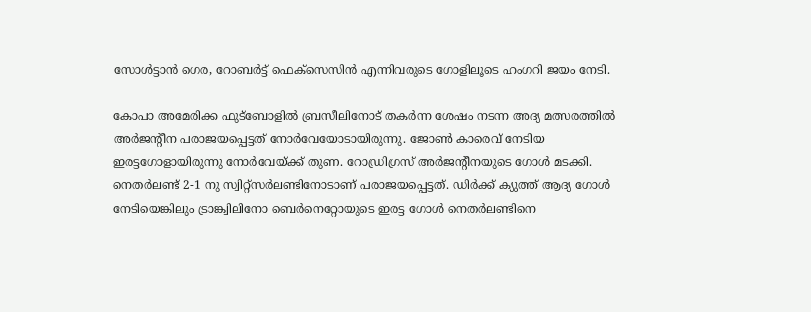സോള്‍ട്ടാന്‍ ഗെര, റോബര്‍ട്ട് ഫെക്സെസിന്‍ എന്നിവരുടെ ഗോളിലൂടെ ഹംഗറി ജയം നേടി.

കോപാ അമേരിക്ക ഫുട്ബോളില്‍ ബ്രസീലിനോട് തകര്‍ന്ന ശേഷം നടന്ന അദ്യ മത്സരത്തില്‍ അര്‍ജന്‍റീന പരാജയപ്പെട്ടത് നോര്‍വേയോടായിരുന്നു. ജോണ്‍ കാരെവ് നേടിയ ഇരട്ടഗോളായിരുന്നു നോര്‍വേയ്‌ക്ക് തുണ. റോഡ്രിഗ്രസ് അര്‍ജന്‍റീനയുടെ ഗോള്‍ മടക്കി. നെതര്‍ലണ്ട് 2-1 നു സ്വിറ്റ്‌സര്‍ലണ്ടിനോടാണ് പരാജയപ്പെട്ടത്. ഡിര്‍ക്ക് ക്യുത്ത് ആദ്യ ഗോള്‍ നേടിയെങ്കിലും ട്രാങ്ക്വിലിനോ ബെര്‍നെറ്റോയുടെ ഇരട്ട ഗോള്‍ നെതര്‍ലണ്ടിനെ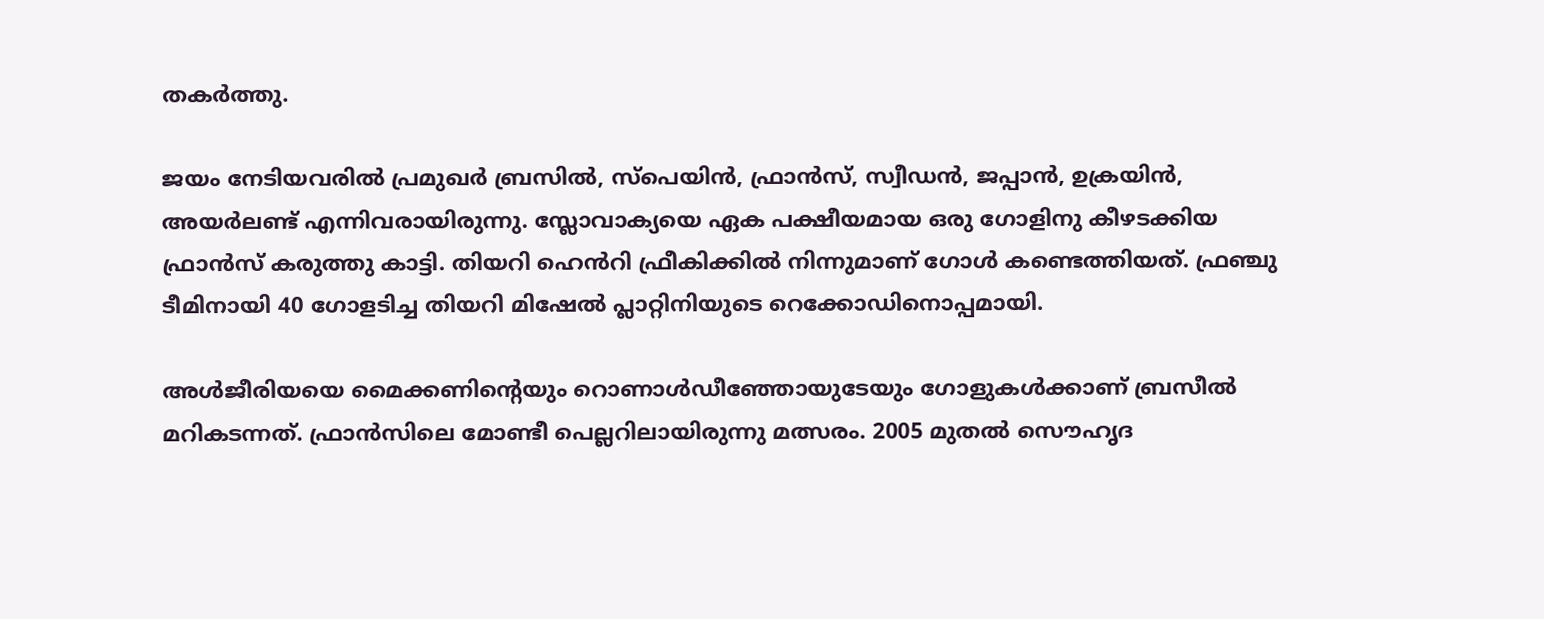തകര്‍ത്തു.

ജയം നേടിയവരില്‍ പ്രമുഖര്‍ ബ്രസില്‍, സ്പെയിന്‍, ഫ്രാന്‍സ്, സ്വീഡന്‍, ജപ്പാന്‍, ഉക്രയിന്‍, അയര്‍ലണ്ട് എന്നിവരായിരുന്നു. സ്ലോവാക്യയെ ഏക പക്ഷീയമായ ഒരു ഗോളിനു കീഴടക്കിയ ഫ്രാന്‍സ് കരുത്തു കാട്ടി. തിയറി ഹെന്‍‌റി ഫ്രീകിക്കില്‍ നിന്നുമാണ് ഗോള്‍ കണ്ടെത്തിയത്. ഫ്രഞ്ചു ടീമിനായി 40 ഗോളടിച്ച തിയറി മിഷേല്‍ പ്ലാറ്റിനിയുടെ റെക്കോഡിനൊപ്പമായി.

അള്‍ജീരിയയെ മൈക്കണിന്‍റെയും റൊണാള്‍ഡീഞ്ഞോയുടേയും ഗോളുകള്‍ക്കാണ് ബ്രസീല്‍ മറികടന്നത്. ഫ്രാന്‍സിലെ മോണ്ടീ പെല്ലറിലായിരുന്നു മത്സരം. 2005 മുതല്‍ സൌഹൃദ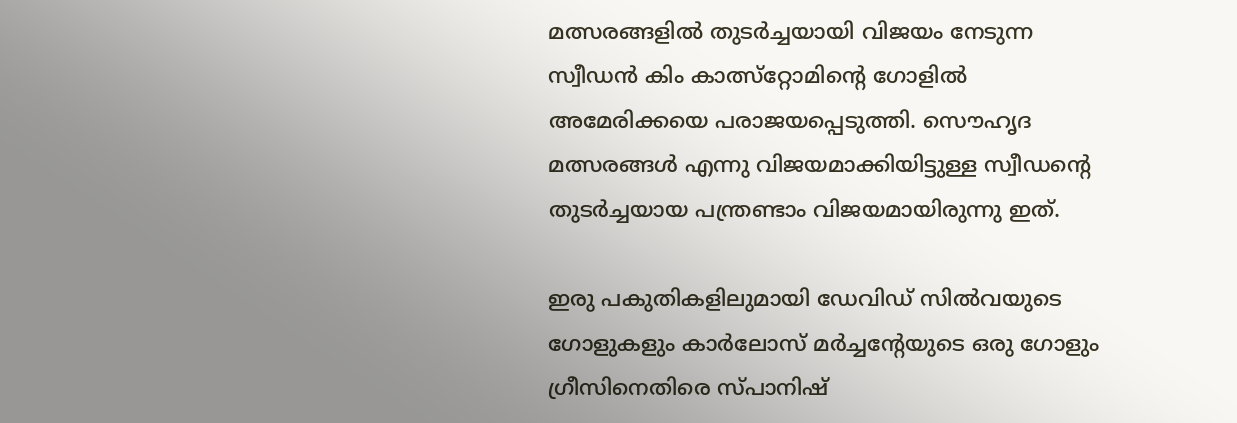മത്സരങ്ങളില്‍ തുടര്‍ച്ചയായി വിജയം നേടുന്ന സ്വീഡന്‍ കിം കാത്സ്റ്റോമിന്‍റെ ഗോളില്‍ അമേരിക്കയെ പരാജയപ്പെടുത്തി. സൌഹൃദ മത്സരങ്ങള്‍ എന്നു വിജയമാക്കിയിട്ടുള്ള സ്വീഡന്‍റെ തുടര്‍ച്ചയായ പന്ത്രണ്ടാം വിജയമായിരുന്നു ഇത്.

ഇരു പകുതികളിലുമായി ഡേവിഡ് സില്‍‌വയുടെ ഗോളുകളും കാര്‍ലോസ് മര്‍ച്ചന്‍റേയുടെ ഒരു ഗോളും ഗ്രീസിനെതിരെ സ്പാനിഷ്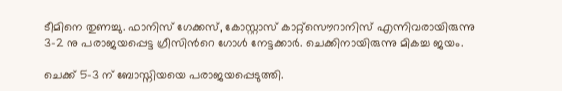ടീമിനെ തുണച്ചു. ഫാനിസ് ഗേക്കസ്, കോസ്റ്റാസ് കാറ്റ്സൌറാനിസ് എന്നിവരായിരുന്നു 3-2 നു പരാജയപ്പെട്ട ഗ്രീസിന്‍റെ ഗോള്‍ നേട്ടക്കാര്‍. ചെക്കിനായിരുന്നു മികച്ച ജയം.

ചെക്ക് 5-3 ന് ബോസ്നിയയെ പരാജയപ്പെടുത്തി.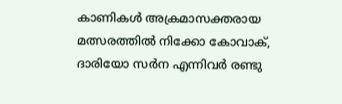കാണികള്‍ അക്രമാ‍സക്തരായ മത്സരത്തില്‍ നിക്കോ കോവാക്, ദാരിയോ സര്‍ന എന്നിവര്‍ രണ്ടു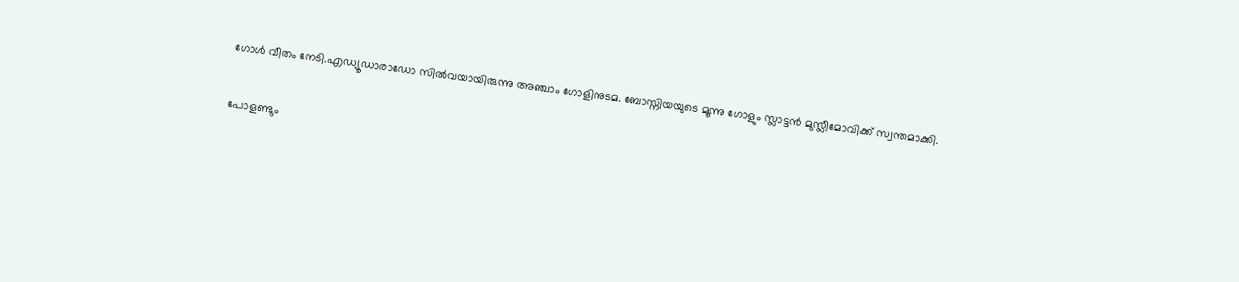ഗോള്‍ വീതം നേടി.എഡ്യൂഡാരാഡോ സില്‍‌വയായിരുന്നു അഞ്ചാം ഗോളിനുടമ. ബോസ്നിയയുടെ മൂന്നു ഗോളും സ്ലാട്ടന്‍ മുസ്ലീമോവിക്ക് സ്വന്തമാക്കി.

പോളണ്ടും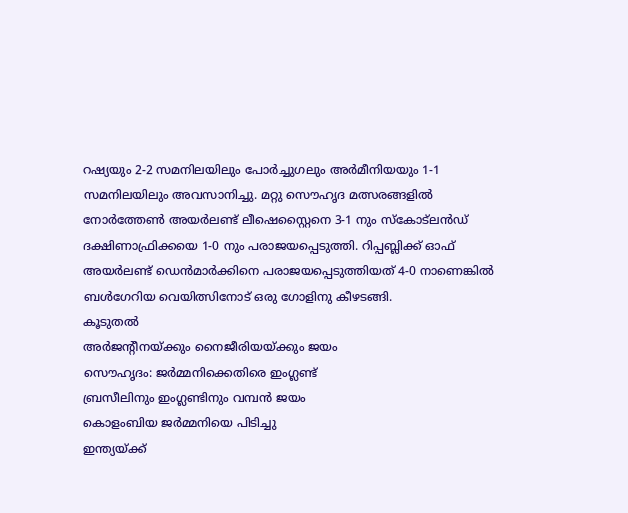റഷ്യയും 2-2 സമനിലയിലും പോര്‍ച്ചുഗലും അര്‍മീനിയയും 1-1 സമനിലയിലും അവസാനിച്ചു. മറ്റു സൌഹൃദ മത്സരങ്ങളില്‍ നോര്‍ത്തേണ്‍ അയര്‍ലണ്ട് ലീഷെസ്റ്റൈനെ 3-1 നും സ്‌കോട്‌ലന്‍ഡ് ദക്ഷിണാഫ്രിക്കയെ 1-0 നും പരാജയപ്പെടുത്തി. റിപ്പബ്ലിക്ക് ഓഫ് അയര്‍ലണ്ട് ഡെന്‍‌മാര്‍ക്കിനെ പരാജയപ്പെടുത്തിയത് 4-0 നാണെങ്കില്‍ ബള്‍ഗേറിയ വെയിത്സിനോട് ഒരു ഗോളിനു കീഴടങ്ങി.
കൂടുതല്‍
അര്‍ജന്‍റീനയ്‌ക്കും നൈജീരിയയ്‌ക്കും ജയം
സൌഹൃദം: ജര്‍മ്മനിക്കെതിരെ ഇംഗ്ലണ്ട്
ബ്രസീലിനും ഇംഗ്ലണ്ടിനും വമ്പന്‍ ജയം
കൊളംബിയ ജര്‍മ്മനിയെ പിടിച്ചു
ഇന്ത്യയ്‌ക്ക്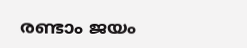രണ്ടാം ജയം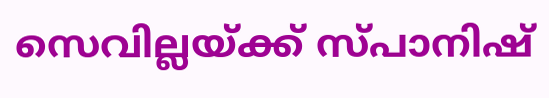സെവില്ലയ്‌ക്ക് സ്പാനിഷ്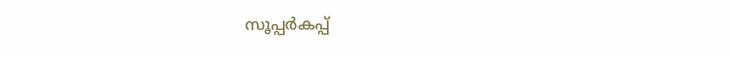സൂപ്പര്‍കപ്പ്